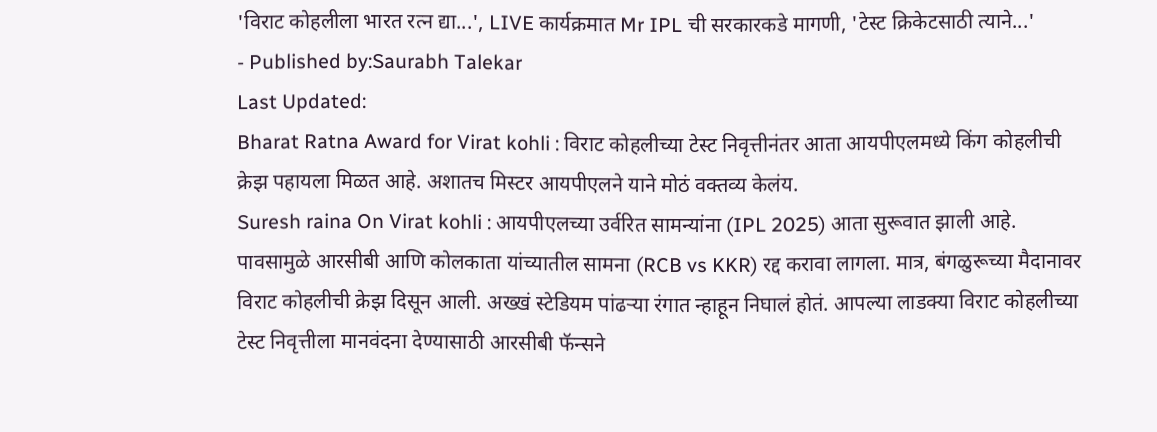'विराट कोहलीला भारत रत्न द्या...', LIVE कार्यक्रमात Mr IPL ची सरकारकडे मागणी, 'टेस्ट क्रिकेटसाठी त्याने...'
- Published by:Saurabh Talekar
Last Updated:
Bharat Ratna Award for Virat kohli : विराट कोहलीच्या टेस्ट निवृत्तीनंतर आता आयपीएलमध्ये किंग कोहलीची क्रेझ पहायला मिळत आहे. अशातच मिस्टर आयपीएलने याने मोठं वक्तव्य केलंय.
Suresh raina On Virat kohli : आयपीएलच्या उर्वरित सामन्यांना (IPL 2025) आता सुरूवात झाली आहे. पावसामुळे आरसीबी आणि कोलकाता यांच्यातील सामना (RCB vs KKR) रद्द करावा लागला. मात्र, बंगळुरूच्या मैदानावर विराट कोहलीची क्रेझ दिसून आली. अख्खं स्टेडियम पांढऱ्या रंगात न्हाहून निघालं होतं. आपल्या लाडक्या विराट कोहलीच्या टेस्ट निवृत्तीला मानवंदना देण्यासाठी आरसीबी फॅन्सने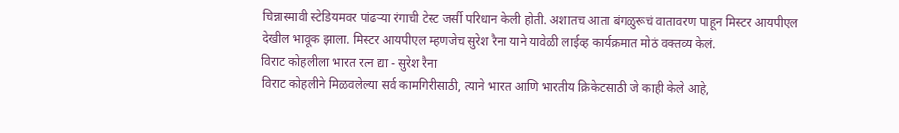चिन्नास्मावी स्टेडियमवर पांढऱ्या रंगाची टेस्ट जर्सी परिधान केली होती. अशातच आता बंगळुरूचं वातावरण पाहून मिस्टर आयपीएल देखील भावूक झाला. मिस्टर आयपीएल म्हणजेच सुरेश रैना याने यावेळी लाईव्ह कार्यक्रमात मोठं वक्तव्य केलं.
विराट कोहलीला भारत रत्न द्या - सुरेश रैना
विराट कोहलीने मिळवलेल्या सर्व कामगिरीसाठी, त्याने भारत आणि भारतीय क्रिकेटसाठी जे काही केले आहे,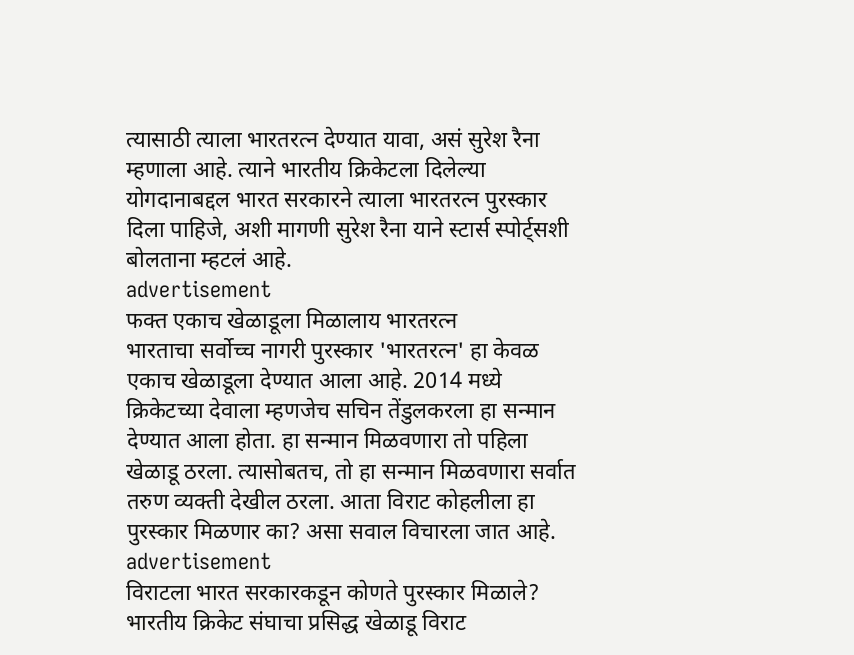त्यासाठी त्याला भारतरत्न देण्यात यावा, असं सुरेश रैना म्हणाला आहे. त्याने भारतीय क्रिकेटला दिलेल्या योगदानाबद्दल भारत सरकारने त्याला भारतरत्न पुरस्कार दिला पाहिजे, अशी मागणी सुरेश रैना याने स्टार्स स्पोर्ट्सशी बोलताना म्हटलं आहे.
advertisement
फक्त एकाच खेळाडूला मिळालाय भारतरत्न
भारताचा सर्वोच्च नागरी पुरस्कार 'भारतरत्न' हा केवळ एकाच खेळाडूला देण्यात आला आहे. 2014 मध्ये क्रिकेटच्या देवाला म्हणजेच सचिन तेंडुलकरला हा सन्मान देण्यात आला होता. हा सन्मान मिळवणारा तो पहिला खेळाडू ठरला. त्यासोबतच, तो हा सन्मान मिळवणारा सर्वात तरुण व्यक्ती देखील ठरला. आता विराट कोहलीला हा पुरस्कार मिळणार का? असा सवाल विचारला जात आहे.
advertisement
विराटला भारत सरकारकडून कोणते पुरस्कार मिळाले?
भारतीय क्रिकेट संघाचा प्रसिद्ध खेळाडू विराट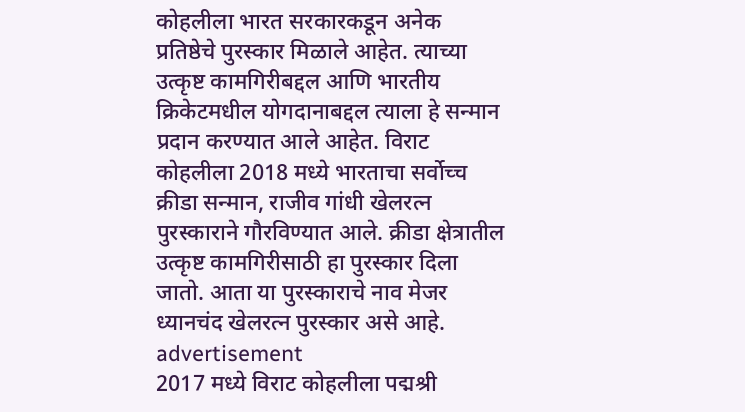कोहलीला भारत सरकारकडून अनेक प्रतिष्ठेचे पुरस्कार मिळाले आहेत. त्याच्या उत्कृष्ट कामगिरीबद्दल आणि भारतीय क्रिकेटमधील योगदानाबद्दल त्याला हे सन्मान प्रदान करण्यात आले आहेत. विराट कोहलीला 2018 मध्ये भारताचा सर्वोच्च क्रीडा सन्मान, राजीव गांधी खेलरत्न पुरस्काराने गौरविण्यात आले. क्रीडा क्षेत्रातील उत्कृष्ट कामगिरीसाठी हा पुरस्कार दिला जातो. आता या पुरस्काराचे नाव मेजर ध्यानचंद खेलरत्न पुरस्कार असे आहे.
advertisement
2017 मध्ये विराट कोहलीला पद्मश्री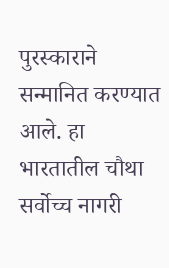पुरस्काराने सन्मानित करण्यात आले. हा भारतातील चौथा सर्वोच्च नागरी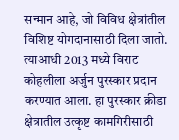सन्मान आहे, जो विविध क्षेत्रांतील विशिष्ट योगदानासाठी दिला जातो. त्याआधी 2013 मध्ये विराट कोहलीला अर्जुन पुरस्कार प्रदान करण्यात आला. हा पुरस्कार क्रीडा क्षेत्रातील उत्कृष्ट कामगिरीसाठी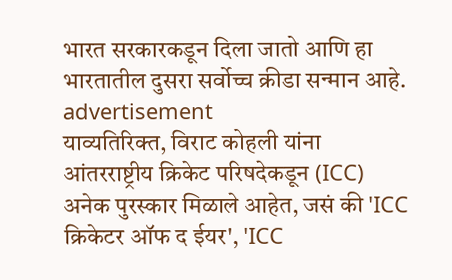भारत सरकारकडून दिला जातो आणि हा भारतातील दुसरा सर्वोच्च क्रीडा सन्मान आहे.
advertisement
याव्यतिरिक्त, विराट कोहली यांना आंतरराष्ट्रीय क्रिकेट परिषदेकडून (ICC) अनेक पुरस्कार मिळाले आहेत, जसं की 'ICC क्रिकेटर ऑफ द ईयर', 'ICC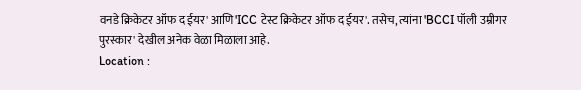वनडे क्रिकेटर ऑफ द ईयर' आणि 'ICC टेस्ट क्रिकेटर ऑफ द ईयर'. तसेच, त्यांना 'BCCI पॉली उम्रीगर पुरस्कार' देखील अनेक वेळा मिळाला आहे.
Location :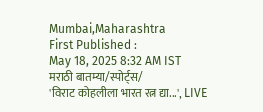Mumbai,Maharashtra
First Published :
May 18, 2025 8:32 AM IST
मराठी बातम्या/स्पोर्ट्स/
'विराट कोहलीला भारत रत्न द्या...', LIVE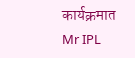कार्यक्रमात Mr IPL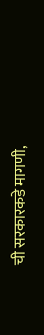ची सरकारकडे मागणी,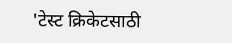'टेस्ट क्रिकेटसाठी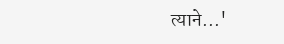त्याने...'